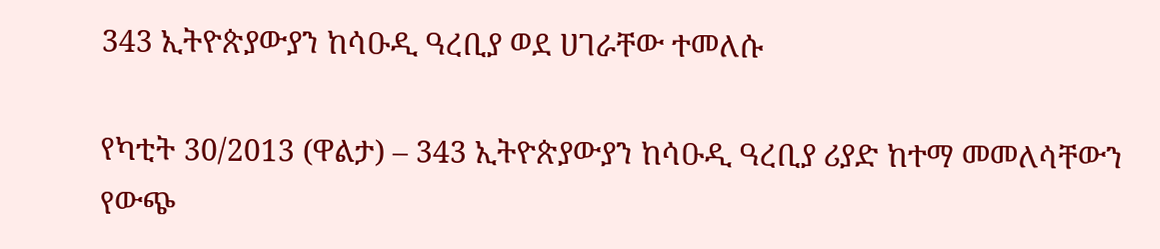343 ኢትዮጵያውያን ከሳዑዲ ዓረቢያ ወደ ሀገራቸው ተመለሱ

የካቲት 30/2013 (ዋልታ) – 343 ኢትዮጵያውያን ከሳዑዲ ዓረቢያ ሪያድ ከተማ መመለሳቸውን የውጭ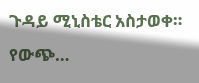ጉዳይ ሚኒስቴር አስታወቀ። የውጭ…